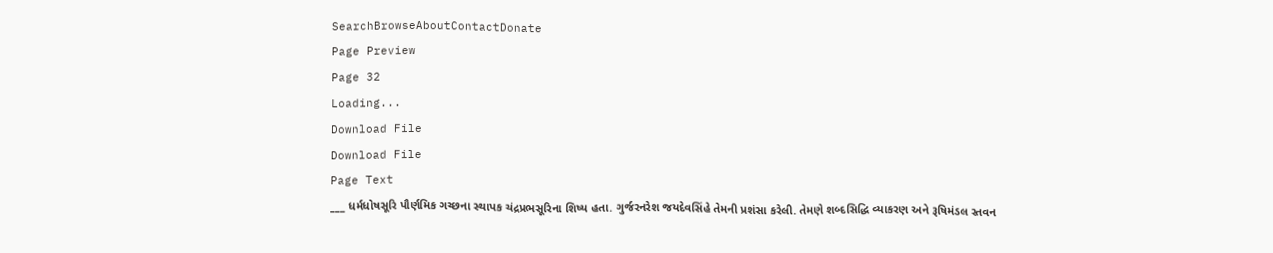SearchBrowseAboutContactDonate
Page Preview
Page 32
Loading...
Download File
Download File
Page Text
___ ધર્મધોષસૂરિ પૌર્ણમિક ગચ્છના સ્થાપક ચંદ્રપ્રભસૂરિના શિષ્ય હતા. ગુર્જરનરેશ જયદેવસિંહે તેમની પ્રશંસા કરેલી. તેમણે શબ્દસિદ્ધિ વ્યાકરણ અને રૂષિમંડલ સ્તવન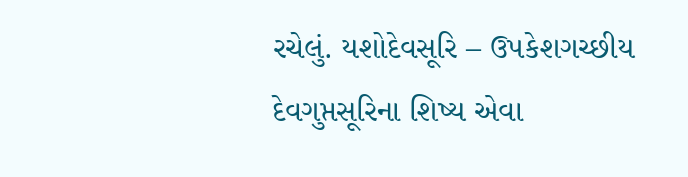રચેલું. યશોદેવસૂરિ – ઉપકેશગચ્છીય દેવગુપ્તસૂરિના શિષ્ય એવા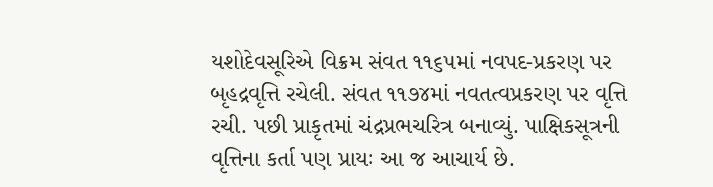યશોદેવસૂરિએ વિક્રમ સંવત ૧૧૬૫માં નવપદ-પ્રકરણ પર બૃહદ્રવૃત્તિ રચેલી. સંવત ૧૧૭૪માં નવતત્વપ્રકરણ પર વૃત્તિ રચી. પછી પ્રાકૃતમાં ચંદ્રપ્રભચરિત્ર બનાવ્યું. પાક્ષિકસૂત્રની વૃત્તિના કર્તા પણ પ્રાયઃ આ જ આચાર્ય છે.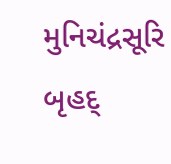મુનિચંદ્રસૂરિ બૃહદ્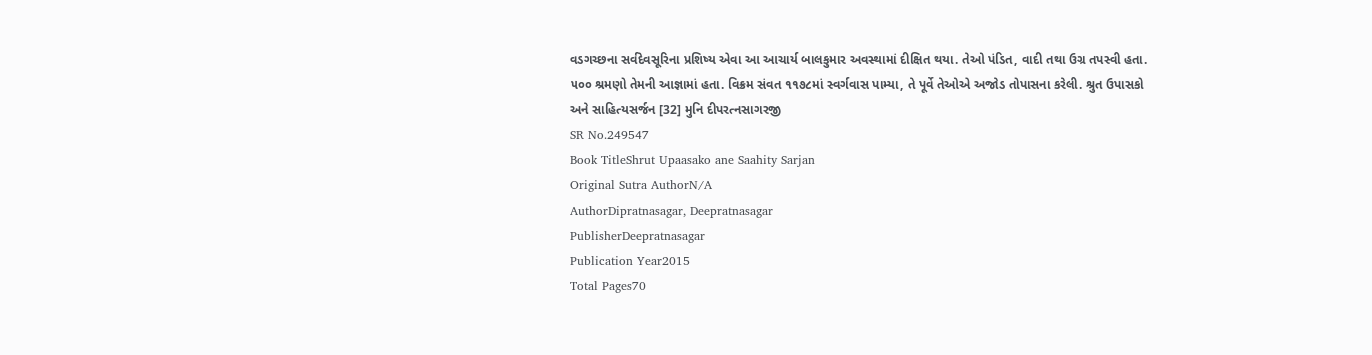વડગચ્છના સર્વદેવસૂરિના પ્રશિષ્ય એવા આ આચાર્ય બાલકુમાર અવસ્થામાં દીક્ષિત થયા. તેઓ પંડિત, વાદી તથા ઉગ્ર તપસ્વી હતા. ૫૦૦ શ્રમણો તેમની આજ્ઞામાં હતા. વિક્રમ સંવત ૧૧૭૮માં સ્વર્ગવાસ પામ્યા, તે પૂર્વે તેઓએ અજોડ તોપાસના કરેલી. શ્રુત ઉપાસકો અને સાહિત્યસર્જન [32] મુનિ દીપરત્નસાગરજી
SR No.249547
Book TitleShrut Upaasako ane Saahity Sarjan
Original Sutra AuthorN/A
AuthorDipratnasagar, Deepratnasagar
PublisherDeepratnasagar
Publication Year2015
Total Pages70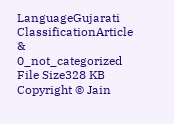LanguageGujarati
ClassificationArticle & 0_not_categorized
File Size328 KB
Copyright © Jain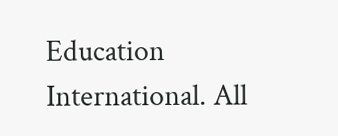Education International. All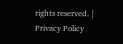rights reserved. | Privacy Policy